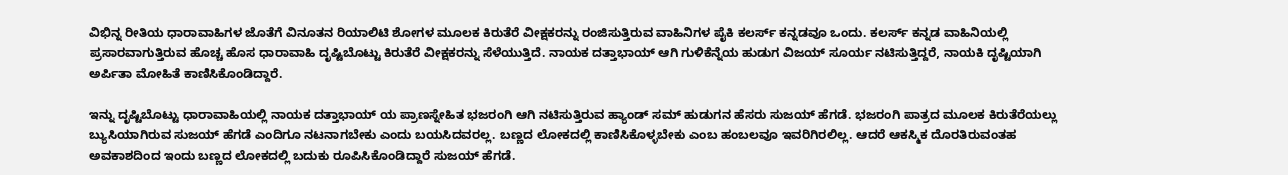ವಿಭಿನ್ನ ರೀತಿಯ ಧಾರಾವಾಹಿಗಳ ಜೊತೆಗೆ ವಿನೂತನ ರಿಯಾಲಿಟಿ ಶೋಗಳ ಮೂಲಕ ಕಿರುತೆರೆ ವೀಕ್ಷಕರನ್ನು ರಂಜಿಸುತ್ತಿರುವ ವಾಹಿನಿಗಳ ಪೈಕಿ ಕಲರ್ಸ್ ಕನ್ನಡವೂ ಒಂದು. ಕಲರ್ಸ್ ಕನ್ನಡ ವಾಹಿನಿಯಲ್ಲಿ ಪ್ರಸಾರವಾಗುತ್ತಿರುವ ಹೊಚ್ಚ ಹೊಸ ಧಾರಾವಾಹಿ ದೃಷ್ಟಿಬೊಟ್ಟು ಕಿರುತೆರೆ ವೀಕ್ಷಕರನ್ನು ಸೆಳೆಯುತ್ತಿದೆ. ನಾಯಕ ದತ್ತಾಭಾಯ್ ಆಗಿ ಗುಳಿಕೆನ್ನೆಯ ಹುಡುಗ ವಿಜಯ್ ಸೂರ್ಯ ನಟಿಸುತ್ತಿದ್ದರೆ, ನಾಯಕಿ ದೃಷ್ಟಿಯಾಗಿ ಅರ್ಪಿತಾ ಮೋಹಿತೆ ಕಾಣಿಸಿಕೊಂಡಿದ್ದಾರೆ.

ಇನ್ನು ದೃಷ್ಟಿಬೊಟ್ಟು ಧಾರಾವಾಹಿಯಲ್ಲಿ ನಾಯಕ ದತ್ತಾಭಾಯ್ ಯ ಪ್ರಾಣಸ್ನೇಹಿತ ಭಜರಂಗಿ ಆಗಿ ನಟಿಸುತ್ತಿರುವ ಹ್ಯಾಂಡ್ ಸಮ್ ಹುಡುಗನ ಹೆಸರು ಸುಜಯ್ ಹೆಗಡೆ. ಭಜರಂಗಿ ಪಾತ್ರದ ಮೂಲಕ ಕಿರುತೆರೆಯಲ್ಲು ಬ್ಯುಸಿಯಾಗಿರುವ ಸುಜಯ್ ಹೆಗಡೆ ಎಂದಿಗೂ ನಟನಾಗಬೇಕು ಎಂದು ಬಯಸಿದವರಲ್ಲ. ಬಣ್ಣದ ಲೋಕದಲ್ಲಿ ಕಾಣಿಸಿಕೊಳ್ಳಬೇಕು ಎಂಬ ಹಂಬಲವೂ ಇವರಿಗಿರಲಿಲ್ಲ. ಆದರೆ ಆಕಸ್ಮಿಕ ದೊರತಿರುವಂತಹ ಅವಕಾಶದಿಂದ ಇಂದು ಬಣ್ಣದ ಲೋಕದಲ್ಲಿ ಬದುಕು ರೂಪಿಸಿಕೊಂಡಿದ್ದಾರೆ ಸುಜಯ್ ಹೆಗಡೆ.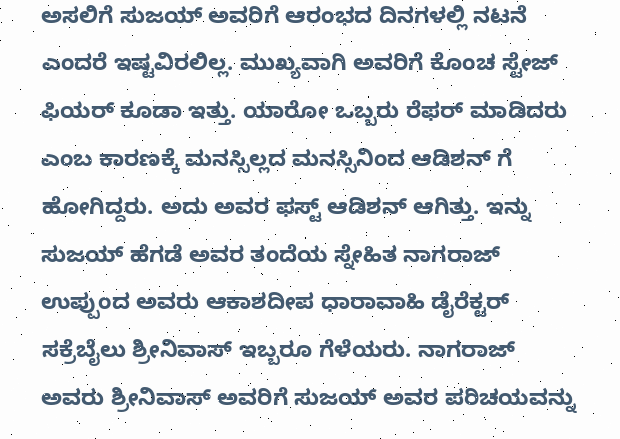ಅಸಲಿಗೆ ಸುಜಯ್ ಅವರಿಗೆ ಆರಂಭದ ದಿನಗಳಲ್ಲಿ ನಟನೆ ಎಂದರೆ ಇಷ್ಟವಿರಲಿಲ್ಲ. ಮುಖ್ಯವಾಗಿ ಅವರಿಗೆ ಕೊಂಚ ಸ್ಟೇಜ್ ಫಿಯರ್ ಕೂಡಾ ಇತ್ತು. ಯಾರೋ ಒಬ್ಬರು ರೆಫರ್ ಮಾಡಿದರು ಎಂಬ ಕಾರಣಕ್ಕೆ ಮನಸ್ಸಿಲ್ಲದ ಮನಸ್ಸಿನಿಂದ ಆಡಿಶನ್ ಗೆ ಹೋಗಿದ್ದರು. ಅದು ಅವರ ಫಸ್ಟ್ ಆಡಿಶನ್ ಆಗಿತ್ತು. ಇನ್ನು ಸುಜಯ್ ಹೆಗಡೆ ಅವರ ತಂದೆಯ ಸ್ನೇಹಿತ ನಾಗರಾಜ್ ಉಪ್ಪುಂದ ಅವರು ಆಕಾಶದೀಪ ಧಾರಾವಾಹಿ ಡೈರೆಕ್ಟರ್ ಸಕ್ರೆಬೈಲು ಶ್ರೀನಿವಾಸ್ ಇಬ್ಬರೂ ಗೆಳೆಯರು. ನಾಗರಾಜ್ ಅವರು ಶ್ರೀನಿವಾಸ್ ಅವರಿಗೆ ಸುಜಯ್ ಅವರ ಪರಿಚಯವನ್ನು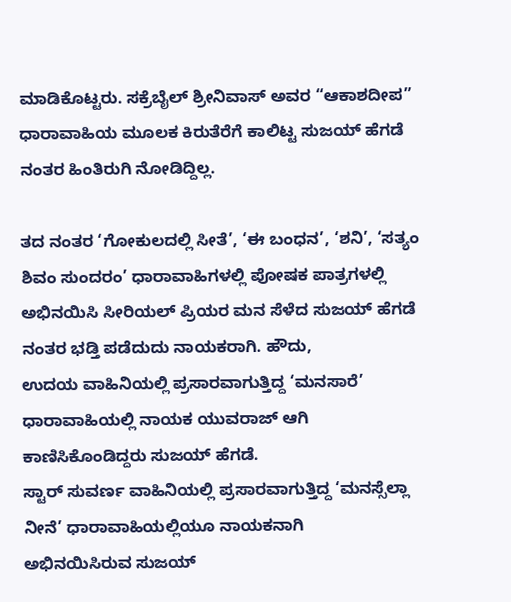ಮಾಡಿಕೊಟ್ಟರು. ಸಕ್ರೆಬೈಲ್ ಶ್ರೀನಿವಾಸ್ ಅವರ “ಆಕಾಶದೀಪ” ಧಾರಾವಾಹಿಯ ಮೂಲಕ ಕಿರುತೆರೆಗೆ ಕಾಲಿಟ್ಟ ಸುಜಯ್ ಹೆಗಡೆ ನಂತರ ಹಿಂತಿರುಗಿ ನೋಡಿದ್ದಿಲ್ಲ.

ತದ ನಂತರ ‘ಗೋಕುಲದಲ್ಲಿ ಸೀತೆ’, ‘ಈ ಬಂಧನ’, ‘ಶನಿ’, ‘ಸತ್ಯಂ ಶಿವಂ ಸುಂದರಂ’ ಧಾರಾವಾಹಿಗಳಲ್ಲಿ ಪೋಷಕ ಪಾತ್ರಗಳಲ್ಲಿ ಅಭಿನಯಿಸಿ ಸೀರಿಯಲ್ ಪ್ರಿಯರ ಮನ ಸೆಳೆದ ಸುಜಯ್ ಹೆಗಡೆ ನಂತರ ಭಡ್ತಿ ಪಡೆದುದು ನಾಯಕರಾಗಿ. ಹೌದು,
ಉದಯ ವಾಹಿನಿಯಲ್ಲಿ ಪ್ರಸಾರವಾಗುತ್ತಿದ್ದ ‘ಮನಸಾರೆ’ ಧಾರಾವಾಹಿಯಲ್ಲಿ ನಾಯಕ ಯುವರಾಜ್ ಆಗಿ ಕಾಣಿಸಿಕೊಂಡಿದ್ದರು ಸುಜಯ್ ಹೆಗಡೆ.
ಸ್ಟಾರ್ ಸುವರ್ಣ ವಾಹಿನಿಯಲ್ಲಿ ಪ್ರಸಾರವಾಗುತ್ತಿದ್ದ ‘ಮನಸ್ಸೆಲ್ಲಾ ನೀನೆ’ ಧಾರಾವಾಹಿಯಲ್ಲಿಯೂ ನಾಯಕನಾಗಿ
ಅಭಿನಯಿಸಿರುವ ಸುಜಯ್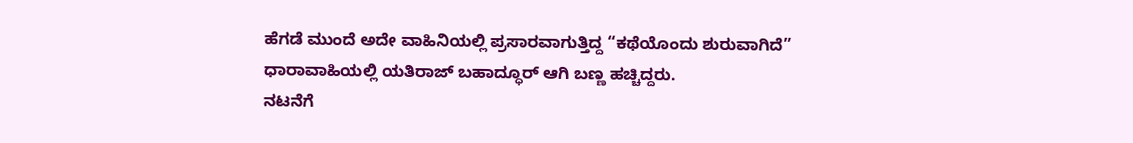ಹೆಗಡೆ ಮುಂದೆ ಅದೇ ವಾಹಿನಿಯಲ್ಲಿ ಪ್ರಸಾರವಾಗುತ್ತಿದ್ದ “ಕಥೆಯೊಂದು ಶುರುವಾಗಿದೆ” ಧಾರಾವಾಹಿಯಲ್ಲಿ ಯತಿರಾಜ್ ಬಹಾದ್ಧೂರ್ ಆಗಿ ಬಣ್ಣ ಹಚ್ಚಿದ್ದರು.
ನಟನೆಗೆ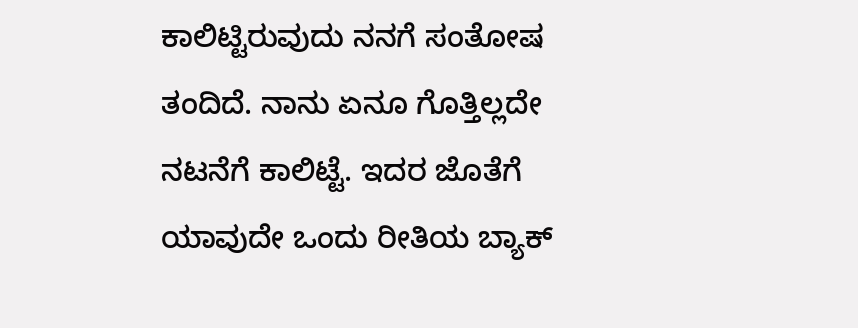ಕಾಲಿಟ್ಟಿರುವುದು ನನಗೆ ಸಂತೋಷ ತಂದಿದೆ. ನಾನು ಏನೂ ಗೊತ್ತಿಲ್ಲದೇ ನಟನೆಗೆ ಕಾಲಿಟ್ಟೆ. ಇದರ ಜೊತೆಗೆ ಯಾವುದೇ ಒಂದು ರೀತಿಯ ಬ್ಯಾಕ್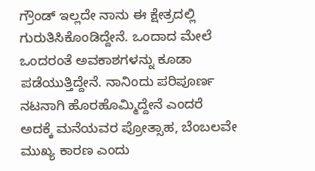ಗ್ರೌಂಡ್ ಇಲ್ಲದೇ ನಾನು ಈ ಕ್ಷೇತ್ರದಲ್ಲಿ ಗುರುತಿಸಿಕೊಂಡಿದ್ದೇನೆ. ಒಂದಾದ ಮೇಲೆ ಒಂದರಂತೆ ಅವಕಾಶಗಳನ್ನು ಕೂಡಾ ಪಡೆಯುತ್ತಿದ್ದೇನೆ. ನಾನಿಂದು ಪರಿಪೂರ್ಣ ನಟನಾಗಿ ಹೊರಹೊಮ್ಮಿದ್ದೇನೆ ಎಂದರೆ ಅದಕ್ಕೆ ಮನೆಯವರ ಪ್ರೋತ್ಸಾಹ, ಬೆಂಬಲವೇ ಮುಖ್ಯ ಕಾರಣ ಎಂದು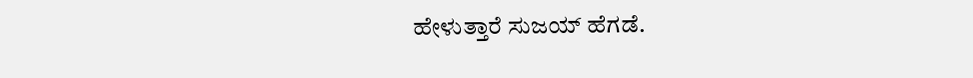ಹೇಳುತ್ತಾರೆ ಸುಜಯ್ ಹೆಗಡೆ.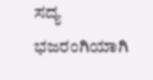ಸದ್ಯ ಭಜರಂಗಿಯಾಗಿ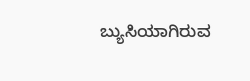ಬ್ಯುಸಿಯಾಗಿರುವ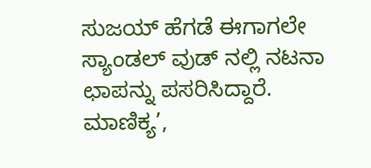ಸುಜಯ್ ಹೆಗಡೆ ಈಗಾಗಲೇ ಸ್ಯಾಂಡಲ್ ವುಡ್ ನಲ್ಲಿ ನಟನಾ ಛಾಪನ್ನು ಪಸರಿಸಿದ್ದಾರೆ.
ಮಾಣಿಕ್ಯ’,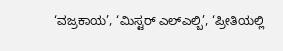‘ವಜ್ರಕಾಯ’, ‘ಮಿಸ್ಟರ್ ಎಲ್ಎಲ್ಬಿ’, ‘ಪ್ರೀತಿಯಲ್ಲಿ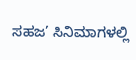ಸಹಜ’ ಸಿನಿಮಾಗಳಲ್ಲಿ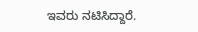ಇವರು ನಟಿಸಿದ್ದಾರೆ.